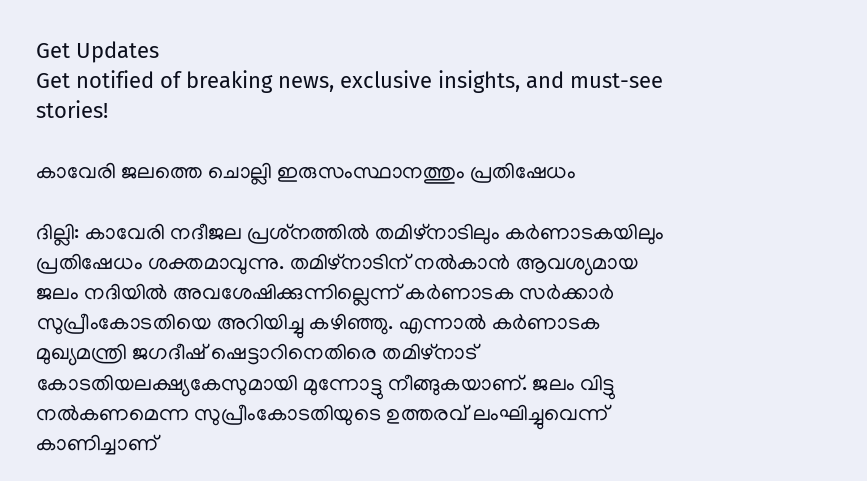Get Updates
Get notified of breaking news, exclusive insights, and must-see stories!

കാവേരി ജലത്തെ ചൊല്ലി ഇരുസംസ്ഥാനത്തും പ്രതിഷേധം

ദില്ലി: കാവേരി നദീജല പ്രശ്‌നത്തില്‍ തമിഴ്‌നാടിലും കര്‍ണാടകയിലും പ്രതിഷേധം ശക്തമാവുന്നു. തമിഴ്‌നാടിന് നല്‍കാന്‍ ആവശ്യമായ ജലം നദിയില്‍ അവശേഷിക്കുന്നില്ലെന്ന് കര്‍ണാടക സര്‍ക്കാര്‍ സുപ്രീംകോടതിയെ അറിയിച്ചു കഴിഞ്ഞു. എന്നാല്‍ കര്‍ണാടക മുഖ്യമന്ത്രി ജഗദീഷ് ഷെട്ടാറിനെതിരെ തമിഴ്‌നാട് കോടതിയലക്ഷ്യകേസുമായി മുന്നോട്ടു നീങ്ങുകയാണ്. ജലം വിട്ടു നല്‍കണമെന്ന സുപ്രീംകോടതിയുടെ ഉത്തരവ് ലംഘിച്ചുവെന്ന് കാണിച്ചാണ്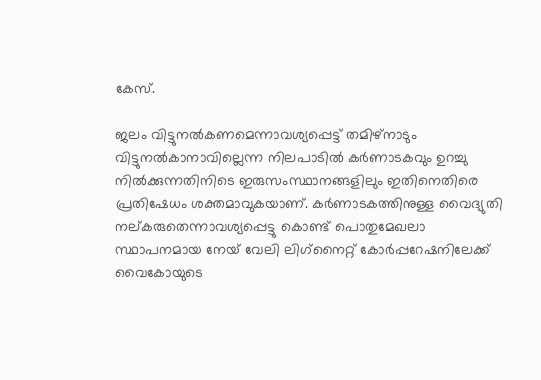കേസ്.

ജലം വിട്ടുനല്‍കണമെന്നാവശ്യപ്പെട്ട് തമിഴ്‌നാടും വിട്ടുനല്‍കാനാവില്ലെന്ന നിലപാടില്‍ കര്‍ണാടകവും ഉറച്ചു നില്‍ക്കുന്നതിനിടെ ഇരുസംസ്ഥാനങ്ങളിലും ഇതിനെതിരെ പ്രതിഷേധം ശക്തമാവുകയാണ്. കര്‍ണാടകത്തിനുള്ള വൈദ്യുതി നല്കരുതെന്നാവശ്യപ്പെട്ടു കൊണ്ട് പൊതുമേഖലാ സ്ഥാപനമായ നേയ് വേലി ലിഗ്‌നൈറ്റ് കോര്‍പ്പറേഷനിലേക്ക് വൈകോയുടെ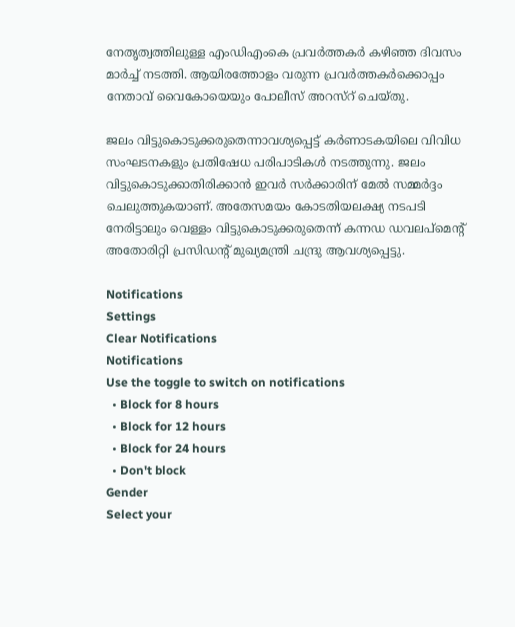നേതൃത്വത്തിലുള്ള എംഡിഎംകെ പ്രവര്‍ത്തകര്‍ കഴിഞ്ഞ ദിവസം മാര്‍ച്ച് നടത്തി. ആയിരത്തോളം വരുന്ന പ്രവര്‍ത്തകര്‍ക്കൊപ്പം നേതാവ് വൈകോയെയും പോലീസ് അറസ്‌റ് ചെയ്തു.

ജലം വിട്ടുകൊടുക്കരുതെന്നാവശ്യപ്പെട്ട് കര്‍ണാടകയിലെ വിവിധ സംഘടനകളും പ്രതിഷേധ പരിപാടികള്‍ നടത്തുന്നു. ജലം വിട്ടുകൊടുക്കാതിരിക്കാന്‍ ഇവര്‍ സര്‍ക്കാരിന് മേല്‍ സമ്മര്‍ദ്ദം ചെലുത്തുകയാണ്. അതേസമയം കോടതിയലക്ഷ്യ നടപടി നേരിട്ടാലും വെള്ളം വിട്ടുകൊടുക്കരുതെന്ന് കന്നഡ ഡവലപ്‌മെന്റ് അതോരിറ്റി പ്രസിഡന്റ് മുഖ്യമന്ത്രി ചന്ദ്രു ആവശ്യപ്പെട്ടു.

Notifications
Settings
Clear Notifications
Notifications
Use the toggle to switch on notifications
  • Block for 8 hours
  • Block for 12 hours
  • Block for 24 hours
  • Don't block
Gender
Select your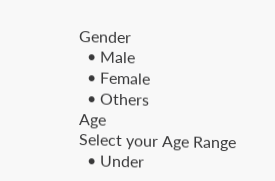Gender
  • Male
  • Female
  • Others
Age
Select your Age Range
  • Under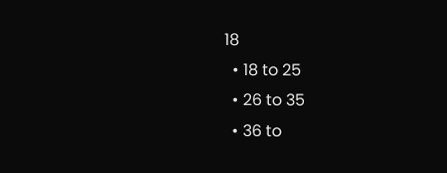18
  • 18 to 25
  • 26 to 35
  • 36 to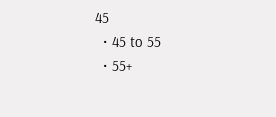45
  • 45 to 55
  • 55+